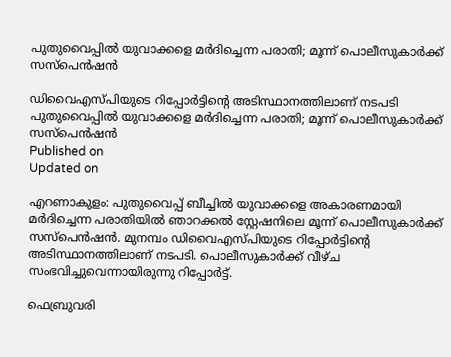പുതുവൈപ്പിൽ യുവാക്കളെ മർദിച്ചെന്ന പരാതി; മൂന്ന് പൊലീസുകാർക്ക് സസ്പെൻഷൻ

ഡിവൈഎസ്പിയുടെ റിപ്പോർട്ടിന്റെ അടിസ്ഥാനത്തിലാണ് നടപടി
പുതുവൈപ്പിൽ യുവാക്കളെ മർദിച്ചെന്ന പരാതി; മൂന്ന് പൊലീസുകാർക്ക് സസ്പെൻഷൻ
Published on
Updated on

എറണാകുളം: പുതുവൈപ്പ് ബീച്ചിൽ യുവാക്കളെ അകാരണമായി മർദിച്ചെന്ന പരാതിയിൽ ഞാറക്കൽ സ്റ്റേഷനിലെ മൂന്ന് പൊലീസുകാർക്ക് സസ്പെൻഷൻ. മുനമ്പം ഡിവൈഎസ്പിയുടെ റിപ്പോർട്ടിന്റെ അടിസ്ഥാനത്തിലാണ് നടപടി. പൊലീസുകാർക്ക് വീഴ്ച സംഭവിച്ചുവെന്നായിരുന്നു റിപ്പോർട്ട്.

ഫെബ്രുവരി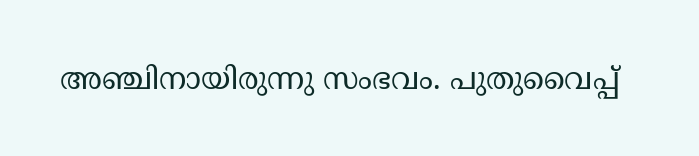അഞ്ചിനായിരുന്നു സംഭവം. പുതുവൈപ്പ്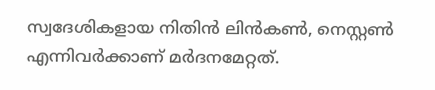സ്വദേശികളായ നിതിൻ ലിൻകൺ, നെസ്റ്റൺ എന്നിവർക്കാണ് മർദനമേറ്റത്.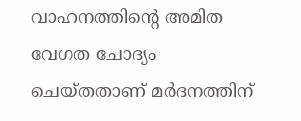വാഹനത്തിൻ്റെ അമിത വേഗത ചോദ്യം ചെയ്തതാണ് മർദനത്തിന്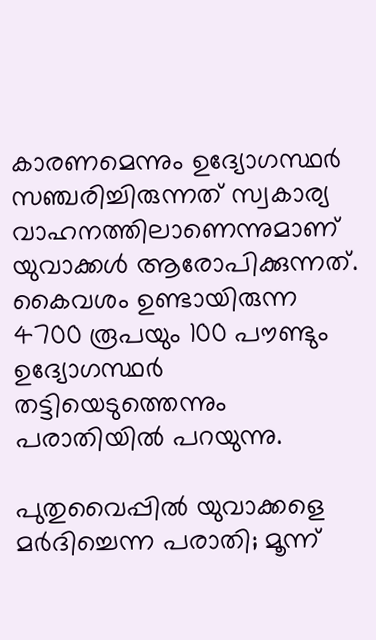കാരണമെന്നും ഉദ്യോഗസ്ഥർ സഞ്ചരിച്ചിരുന്നത് സ്വകാര്യ വാഹനത്തിലാണെന്നുമാണ് യുവാക്കൾ ആരോപിക്കുന്നത്. കൈവശം ഉണ്ടായിരുന്ന 4700 രൂപയും 100 പൗണ്ടും ഉദ്യോഗസ്ഥർ തട്ടിയെടുത്തെന്നും പരാതിയിൽ പറയുന്നു.

പുതുവൈപ്പിൽ യുവാക്കളെ മർദിച്ചെന്ന പരാതി; മൂന്ന്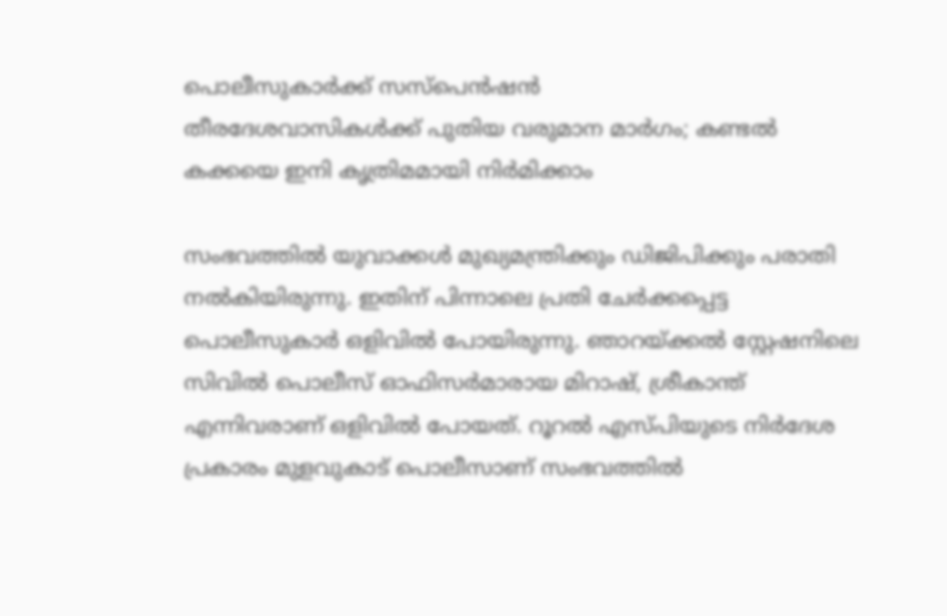പൊലീസുകാർക്ക് സസ്പെൻഷൻ
തീരദേശവാസികള്‍ക്ക് പുതിയ വരുമാന മാര്‍ഗം; കണ്ടല്‍ കക്കയെ ഇനി കൃത്രിമമായി നിര്‍മിക്കാം

സംഭവത്തിൽ യുവാക്കൾ മുഖ്യമന്ത്രിക്കും ഡിജിപിക്കും പരാതി നൽകിയിരുന്നു. ഇതിന് പിന്നാലെ പ്രതി ചേർക്കപ്പെട്ട പൊലീസുകാർ ഒളിവിൽ പോയിരുന്നു. ഞാറയ്ക്കൽ സ്റ്റേഷനിലെ സിവിൽ പൊലീസ് ഓഫിസർമാരായ മിറാഷ്, ശ്രീകാന്ത് എന്നിവരാണ് ഒളിവിൽ പോയത്. റൂറൽ എസ്പിയുടെ നിർദേശ പ്രകാരം മുളവുകാട് പൊലീസാണ് സംഭവത്തിൽ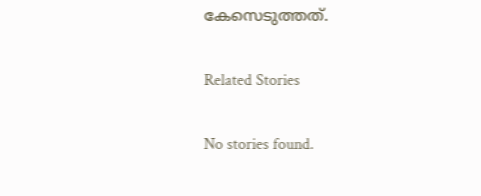കേസെടുത്തത്.

Related Stories

No stories found.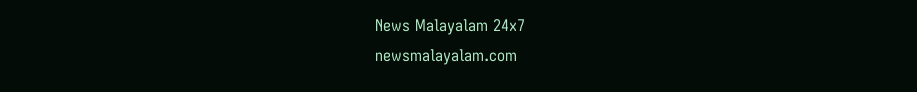News Malayalam 24x7
newsmalayalam.com